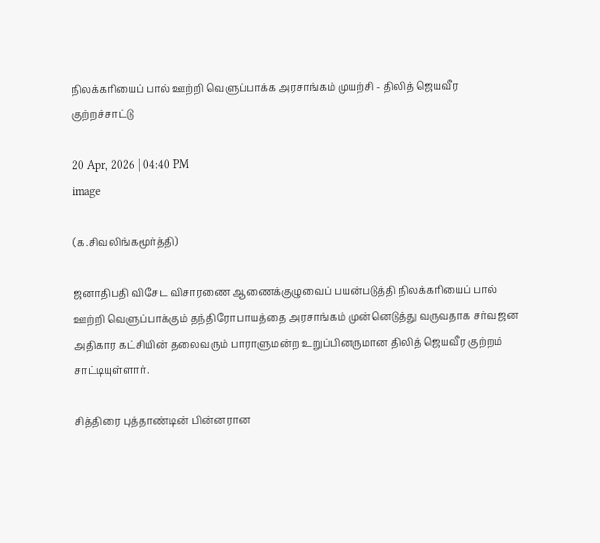நிலக்கரியைப் பால் ஊற்றி வெளுப்பாக்க அரசாங்கம் முயற்சி - திலித் ஜெயவீர குற்றச்சாட்டு

20 Apr, 2026 | 04:40 PM
image

(க.சிவலிங்கமூர்த்தி)

ஜனாதிபதி விசேட விசாரணை ஆணைக்குழுவைப் பயன்படுத்தி நிலக்கரியைப் பால் ஊற்றி வெளுப்பாக்கும் தந்திரோபாயத்தை அரசாங்கம் முன்னெடுத்து வருவதாக சர்வஜன அதிகார கட்சியின் தலைவரும் பாராளுமன்ற உறுப்பினருமான திலித் ஜெயவீர குற்றம் சாட்டியுள்ளார்.

சித்திரை புத்தாண்டின் பின்னரான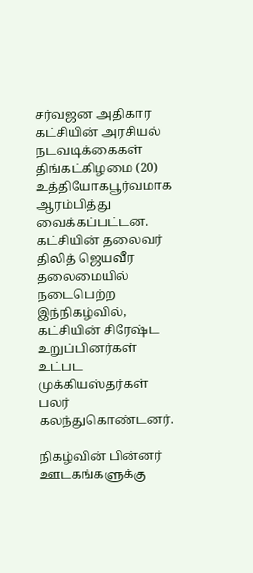சர்வஜன அதிகார கட்சியின் அரசியல் நடவடிக்கைகள் திங்கட்கிழமை (20)  உத்தியோகபூர்வமாக ஆரம்பித்து வைக்கப்பட்டன. கட்சியின் தலைவர் திலித் ஜெயவீர தலைமையில் நடைபெற்ற இந்நிகழ்வில், கட்சியின் சிரேஷ்ட உறுப்பினர்கள் உட்பட முக்கியஸ்தர்கள் பலர் கலந்துகொண்டனர்.

நிகழ்வின் பின்னர் ஊடகங்களுக்கு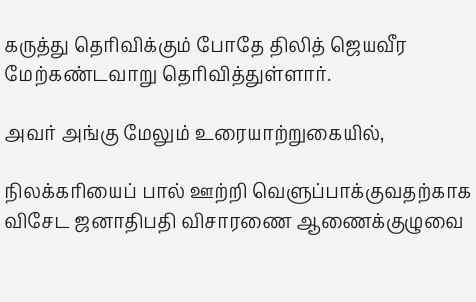கருத்து தெரிவிக்கும் போதே திலித் ஜெயவீர மேற்கண்டவாறு தெரிவித்துள்ளார்.

அவர் அங்கு மேலும் உரையாற்றுகையில்,

நிலக்கரியைப் பால் ஊற்றி வெளுப்பாக்குவதற்காக விசேட ஜனாதிபதி விசாரணை ஆணைக்குழுவை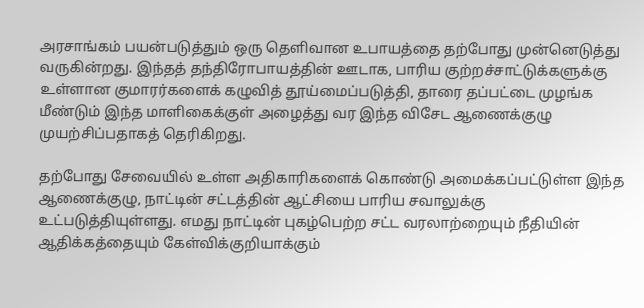அரசாங்கம் பயன்படுத்தும் ஒரு தெளிவான உபாயத்தை தற்போது முன்னெடுத்து வருகின்றது. இந்தத் தந்திரோபாயத்தின் ஊடாக, பாரிய குற்றச்சாட்டுக்களுக்கு உள்ளான குமாரர்களைக் கழுவித் தூய்மைப்படுத்தி, தாரை தப்பட்டை முழங்க மீண்டும் இந்த மாளிகைக்குள் அழைத்து வர இந்த விசேட ஆணைக்குழு முயற்சிப்பதாகத் தெரிகிறது.

தற்போது சேவையில் உள்ள அதிகாரிகளைக் கொண்டு அமைக்கப்பட்டுள்ள இந்த ஆணைக்குழு, நாட்டின் சட்டத்தின் ஆட்சியை பாரிய சவாலுக்கு உட்படுத்தியுள்ளது. எமது நாட்டின் புகழ்பெற்ற சட்ட வரலாற்றையும் நீதியின் ஆதிக்கத்தையும் கேள்விக்குறியாக்கும்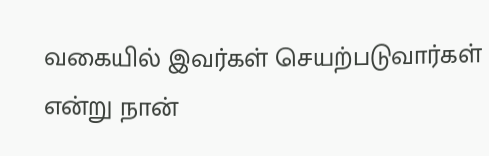வகையில் இவர்கள் செயற்படுவார்கள் என்று நான்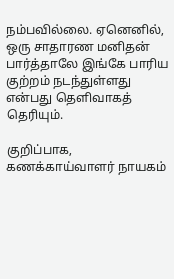நம்பவில்லை. ஏனெனில், ஒரு சாதாரண மனிதன் பார்த்தாலே இங்கே பாரிய குற்றம் நடந்துள்ளது என்பது தெளிவாகத் தெரியும்.

குறிப்பாக, கணக்காய்வாளர் நாயகம்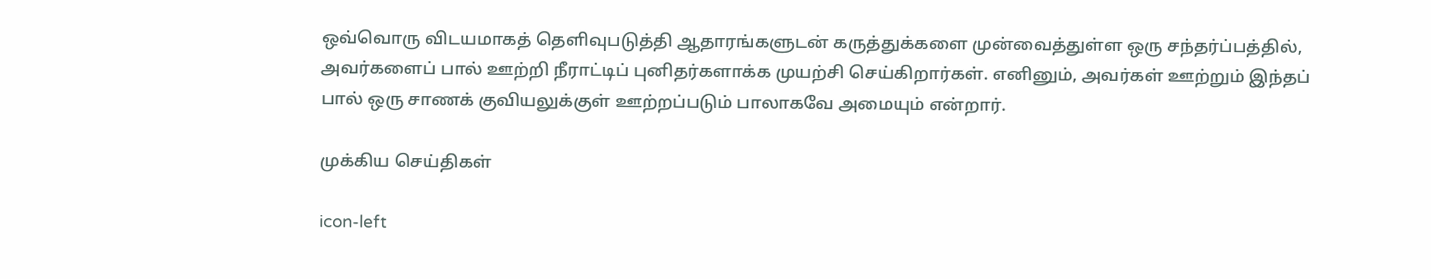ஒவ்வொரு விடயமாகத் தெளிவுபடுத்தி ஆதாரங்களுடன் கருத்துக்களை முன்வைத்துள்ள ஒரு சந்தர்ப்பத்தில், அவர்களைப் பால் ஊற்றி நீராட்டிப் புனிதர்களாக்க முயற்சி செய்கிறார்கள். எனினும், அவர்கள் ஊற்றும் இந்தப் பால் ஒரு சாணக் குவியலுக்குள் ஊற்றப்படும் பாலாகவே அமையும் என்றார்.

முக்கிய செய்திகள்

icon-left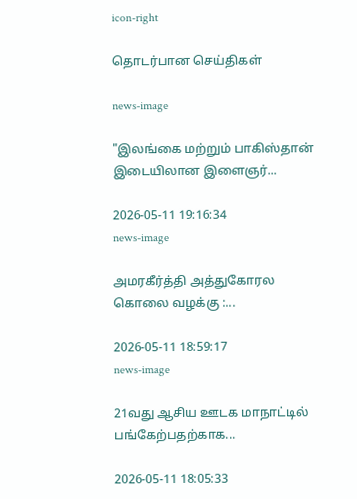icon-right

தொடர்பான செய்திகள்

news-image

"இலங்கை மற்றும் பாகிஸ்தான் இடையிலான இளைஞர்...

2026-05-11 19:16:34
news-image

அமரகீர்த்தி அத்துகோரல கொலை வழக்கு :...

2026-05-11 18:59:17
news-image

21வது ஆசிய ஊடக மாநாட்டில் பங்கேற்பதற்காக...

2026-05-11 18:05:33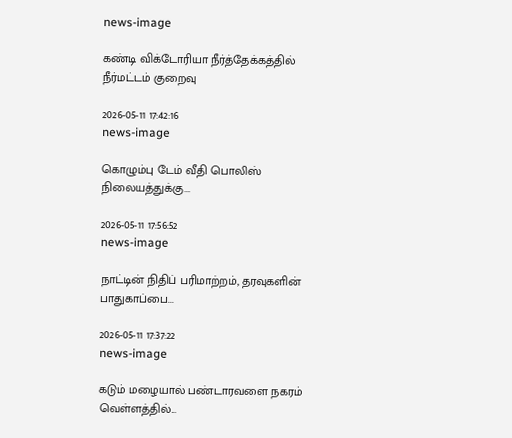news-image

கண்டி விக்டோரியா நீர்த்தேக்கத்தில் நீர்மட்டம் குறைவு

2026-05-11 17:42:16
news-image

கொழும்பு டேம் வீதி பொலிஸ் நிலையத்துக்கு...

2026-05-11 17:56:52
news-image

நாட்டின் நிதிப் பரிமாற்றம், தரவுகளின் பாதுகாப்பை...

2026-05-11 17:37:22
news-image

கடும் மழையால் பண்டாரவளை நகரம் வெள்ளத்தில்...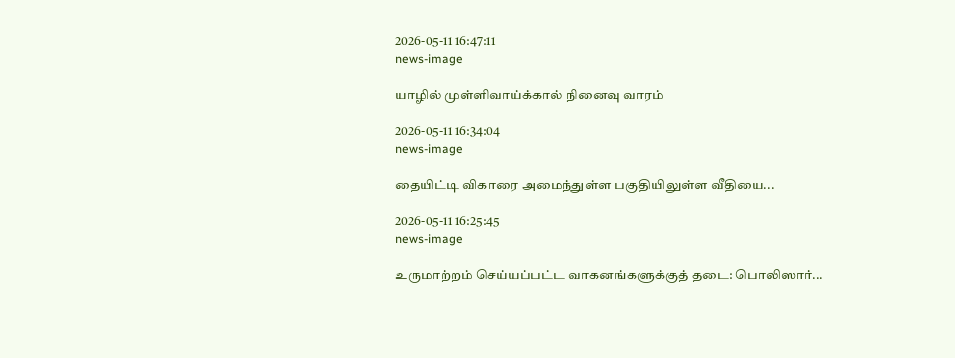2026-05-11 16:47:11
news-image

யாழில் முள்ளிவாய்க்கால் நினைவு வாரம்

2026-05-11 16:34:04
news-image

தையிட்டி விகாரை அமைந்துள்ள பகுதியிலுள்ள வீதியை...

2026-05-11 16:25:45
news-image

உருமாற்றம் செய்யப்பட்ட வாகனங்களுக்குத் தடை: பொலிஸார்...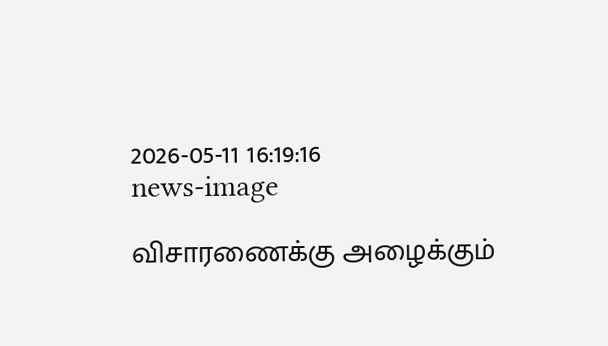2026-05-11 16:19:16
news-image

விசாரணைக்கு அழைக்கும்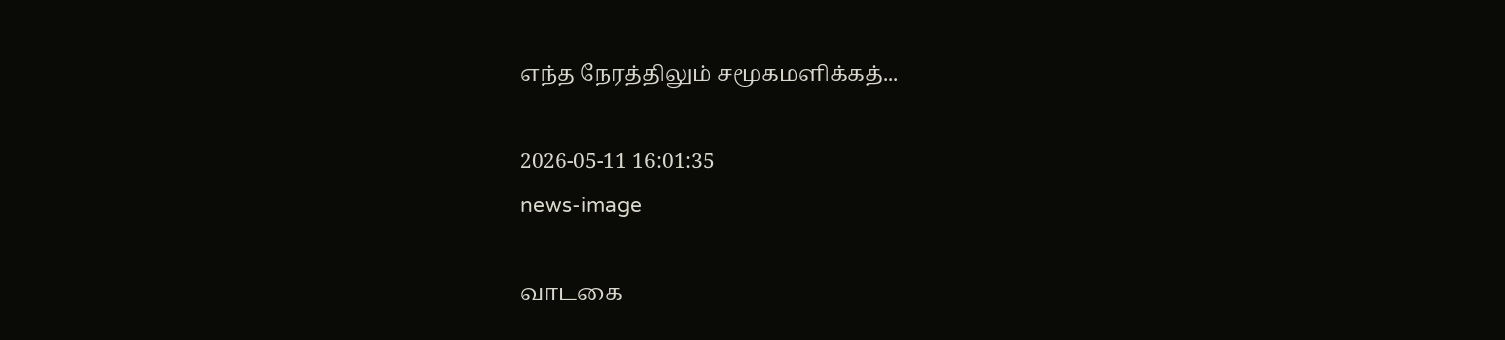எந்த நேரத்திலும் சமூகமளிக்கத்...

2026-05-11 16:01:35
news-image

வாடகை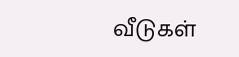வீடுகள்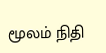மூலம் நிதி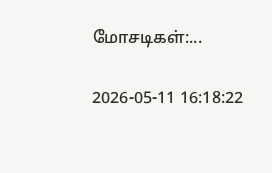மோசடிகள்:...

2026-05-11 16:18:22